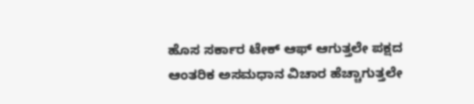ಹೊಸ ಸರ್ಕಾರ ಟೇಕ್ ಆಫ್ ಆಗುತ್ತಲೇ ಪಕ್ಷದ ಆಂತರಿಕ ಅಸಮಧಾನ ವಿಚಾರ ಹೆಚ್ಚಾಗುತ್ತಲೇ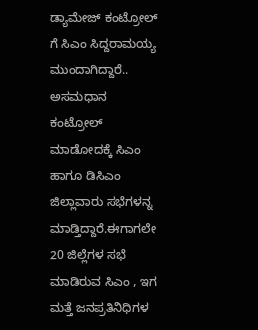ಡ್ಯಾಮೇಜ್ ಕಂಟ್ರೋಲ್ ಗೆ ಸಿಎಂ ಸಿದ್ದರಾಮಯ್ಯ ಮುಂದಾಗಿದ್ದಾರೆ.. ಅಸಮಧಾನ ಕಂಟ್ರೋಲ್ ಮಾಡೋದಕ್ಕೆ ಸಿಎಂ ಹಾಗೂ ಡಿಸಿಎಂ ಜಿಲ್ಲಾವಾರು ಸಭೆಗಳನ್ನ ಮಾಡ್ತಿದ್ದಾರೆ.ಈಗಾಗಲೇ 20 ಜಿಲ್ಲೆಗಳ ಸಭೆ ಮಾಡಿರುವ ಸಿಎಂ , ಇಗ ಮತ್ತೆ ಜನಪ್ರತಿನಿಧಿಗಳ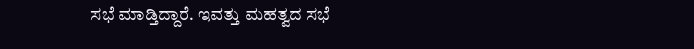ಸಭೆ ಮಾಡ್ತಿದ್ದಾರೆ. ಇವತ್ತು ಮಹತ್ವದ ಸಭೆ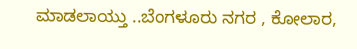ಮಾಡಲಾಯ್ತು ..ಬೆಂಗಳೂರು ನಗರ , ಕೋಲಾರ,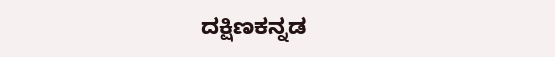ದಕ್ಷಿಣಕನ್ನಡ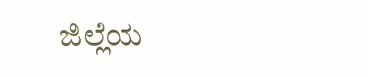ಜಿಲ್ಲೆಯ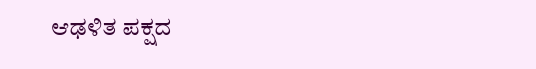ಆಢಳಿತ ಪಕ್ಷದ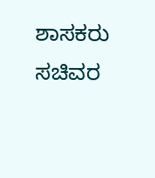ಶಾಸಕರು ಸಚಿವರ